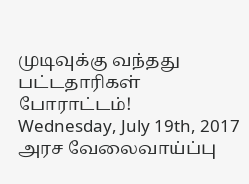முடிவுக்கு வந்தது பட்டதாரிகள் போராட்டம்!
Wednesday, July 19th, 2017
அரச வேலைவாய்ப்பு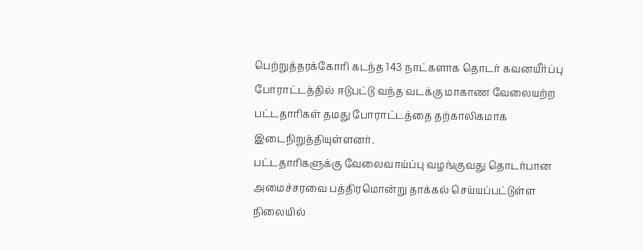பெற்றுத்தரக்கோரி கடந்த 143 நாட்களாக தொடர் கவனயீர்ப்பு போராட்டத்தில் ஈடுபட்டு வந்த வடக்கு மாகாண வேலையற்ற பட்டதாரிகள் தமது போராட்டத்தை தற்காலிகமாக இடைநிறுத்தியுள்ளனர்.
பட்டதாரிகளுக்கு வேலைவாய்ப்பு வழங்குவது தொடர்பான அமைச்சரவை பத்திரமொன்று தாக்கல் செய்யப்பட்டுள்ள நிலையில்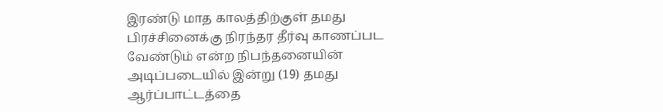இரண்டு மாத காலத்திற்குள் தமது பிரச்சினைக்கு நிரந்தர தீர்வு காணப்பட வேண்டும் என்ற நிபந்தனையின் அடிப்படையில் இன்று (19) தமது ஆர்ப்பாட்டத்தை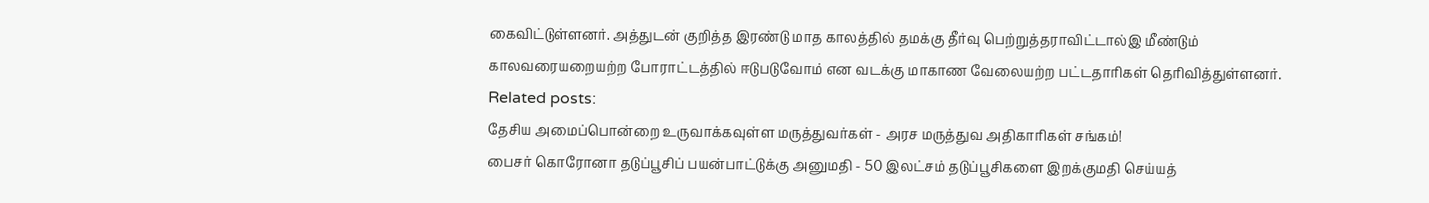கைவிட்டுள்ளனர். அத்துடன் குறித்த இரண்டு மாத காலத்தில் தமக்கு தீர்வு பெற்றுத்தராவிட்டால்இ மீண்டும் காலவரையறையற்ற போராட்டத்தில் ஈடுபடுவோம் என வடக்கு மாகாண வேலையற்ற பட்டதாரிகள் தெரிவித்துள்ளனர்.
Related posts:
தேசிய அமைப்பொன்றை உருவாக்கவுள்ள மருத்துவர்கள் - அரச மருத்துவ அதிகாரிகள் சங்கம்!
பைசர் கொரோனா தடுப்பூசிப் பயன்பாட்டுக்கு அனுமதி - 50 இலட்சம் தடுப்பூசிகளை இறக்குமதி செய்யத்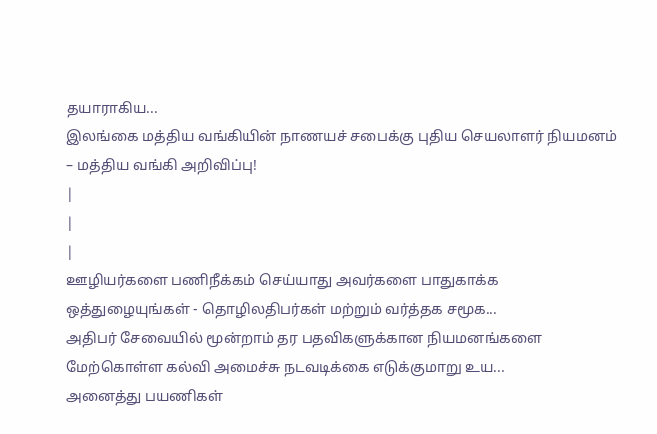தயாராகிய...
இலங்கை மத்திய வங்கியின் நாணயச் சபைக்கு புதிய செயலாளர் நியமனம் – மத்திய வங்கி அறிவிப்பு!
|
|
|
ஊழியர்களை பணிநீக்கம் செய்யாது அவர்களை பாதுகாக்க ஒத்துழையுங்கள் - தொழிலதிபர்கள் மற்றும் வர்த்தக சமூக...
அதிபர் சேவையில் மூன்றாம் தர பதவிகளுக்கான நியமனங்களை மேற்கொள்ள கல்வி அமைச்சு நடவடிக்கை எடுக்குமாறு உய...
அனைத்து பயணிகள்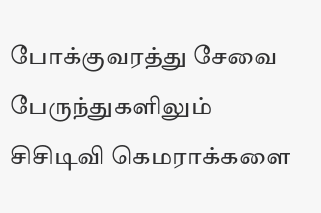போக்குவரத்து சேவை பேருந்துகளிலும் சிசிடிவி கெமராக்களை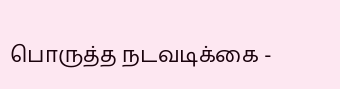பொருத்த நடவடிக்கை -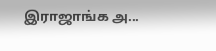இராஜாங்க அ...